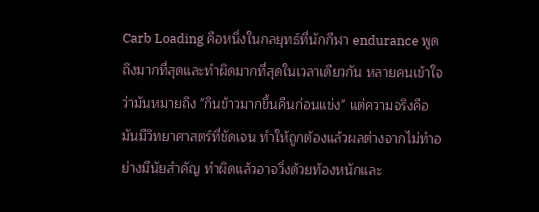Carb Loading คือหนึ่งในกลยุทธ์ที่นักกีฬา endurance พูดถึงมากที่สุดและทำผิดมากที่สุดในเวลาเดียวกัน หลายคนเข้าใจว่ามันหมายถึง "กินข้าวมากขึ้นคืนก่อนแข่ง" แต่ความจริงคือมันมีวิทยาศาสตร์ที่ชัดเจน ทำให้ถูกต้องแล้วผลต่างจากไม่ทำอย่างมีนัยสำคัญ ทำผิดแล้วอาจวิ่งด้วยท้องหนักและ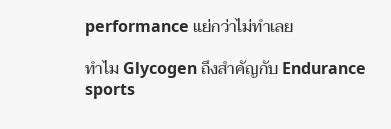performance แย่กว่าไม่ทำเลย

ทำไม Glycogen ถึงสำคัญกับ Endurance sports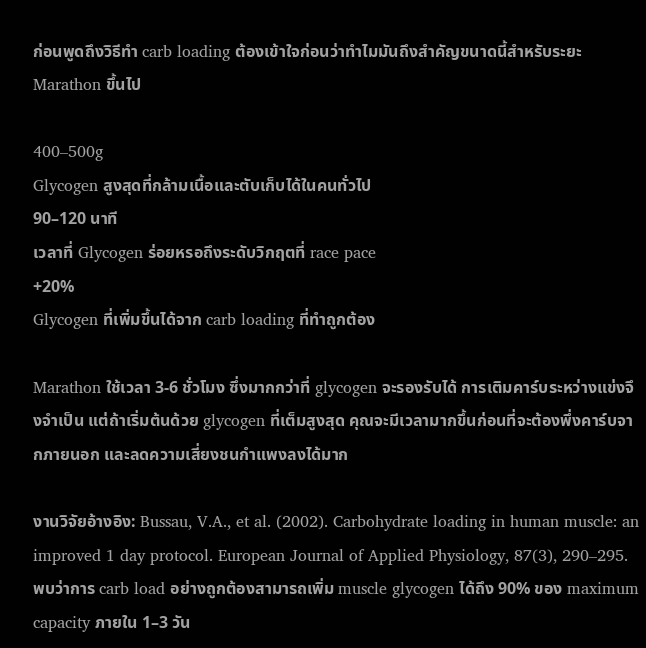ก่อนพูดถึงวิธีทำ carb loading ต้องเข้าใจก่อนว่าทำไมมันถึงสำคัญขนาดนี้สำหรับระยะ Marathon ขึ้นไป

400–500g
Glycogen สูงสุดที่กล้ามเนื้อและตับเก็บได้ในคนทั่วไป
90–120 นาที
เวลาที่ Glycogen ร่อยหรอถึงระดับวิกฤตที่ race pace
+20%
Glycogen ที่เพิ่มขึ้นได้จาก carb loading ที่ทำถูกต้อง

Marathon ใช้เวลา 3-6 ชั่วโมง ซึ่งมากกว่าที่ glycogen จะรองรับได้ การเติมคาร์บระหว่างแข่งจึงจำเป็น แต่ถ้าเริ่มต้นด้วย glycogen ที่เต็มสูงสุด คุณจะมีเวลามากขึ้นก่อนที่จะต้องพึ่งคาร์บจากภายนอก และลดความเสี่ยงชนกำแพงลงได้มาก

งานวิจัยอ้างอิง: Bussau, V.A., et al. (2002). Carbohydrate loading in human muscle: an improved 1 day protocol. European Journal of Applied Physiology, 87(3), 290–295. พบว่าการ carb load อย่างถูกต้องสามารถเพิ่ม muscle glycogen ได้ถึง 90% ของ maximum capacity ภายใน 1–3 วัน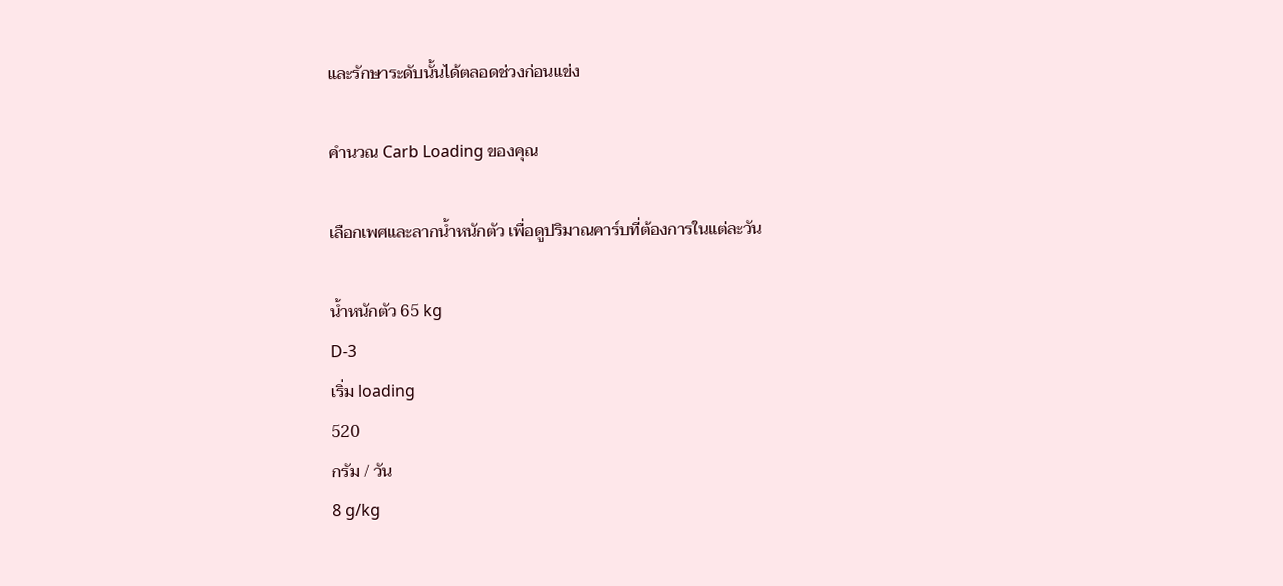และรักษาระดับนั้นได้ตลอดช่วงก่อนแข่ง

คำนวณ Carb Loading ของคุณ

เลือกเพศและลากน้ำหนักตัว เพื่อดูปริมาณคาร์บที่ต้องการในแต่ละวัน

น้ำหนักตัว 65 kg
D-3
เริ่ม loading
520
กรัม / วัน
8 g/kg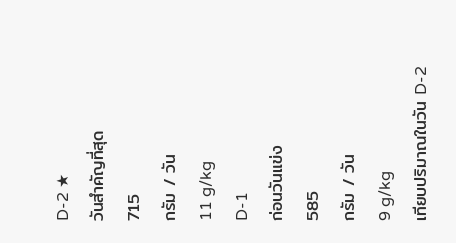D-2 ★
วันสำคัญที่สุด
715
กรัม / วัน
11 g/kg
D-1
ก่อนวันแข่ง
585
กรัม / วัน
9 g/kg
เทียบปริมาณในวัน D-2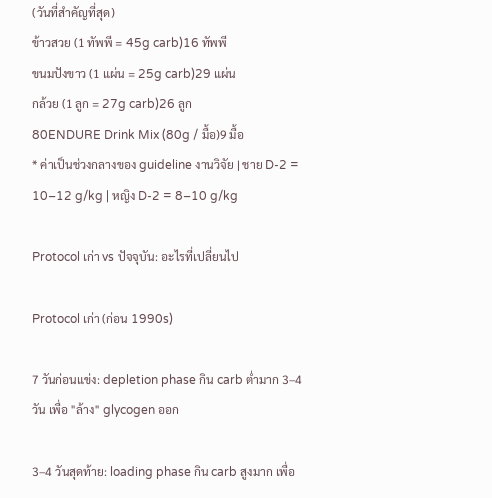(วันที่สำคัญที่สุด)
ข้าวสวย (1 ทัพพี = 45g carb)16 ทัพพี
ขนมปังขาว (1 แผ่น = 25g carb)29 แผ่น
กล้วย (1 ลูก = 27g carb)26 ลูก
80ENDURE Drink Mix (80g / มื้อ)9 มื้อ
* ค่าเป็นช่วงกลางของ guideline งานวิจัย | ชาย D-2 = 10–12 g/kg | หญิง D-2 = 8–10 g/kg

Protocol เก่า vs ปัจจุบัน: อะไรที่เปลี่ยนไป

Protocol เก่า (ก่อน 1990s)

7 วันก่อนแข่ง: depletion phase กิน carb ต่ำมาก 3–4 วัน เพื่อ "ล้าง" glycogen ออก

3–4 วันสุดท้าย: loading phase กิน carb สูงมาก เพื่อ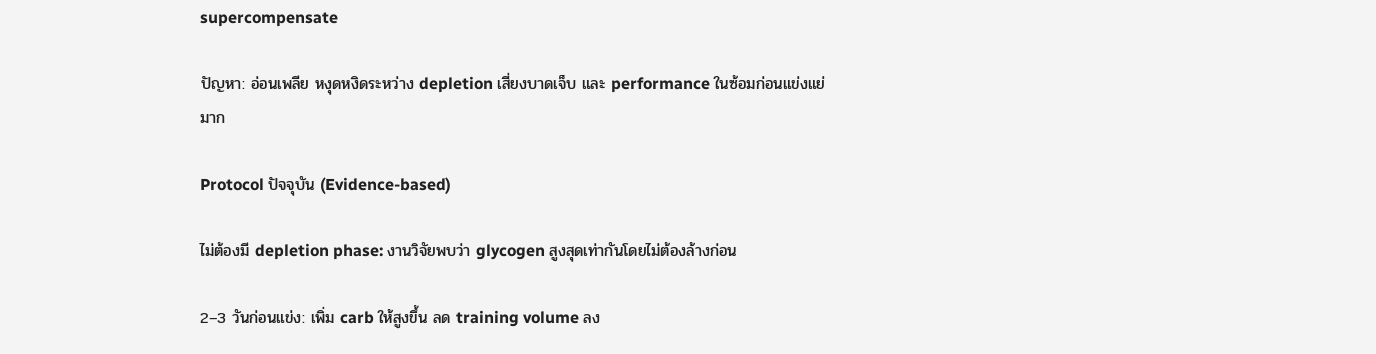supercompensate

ปัญหา: อ่อนเพลีย หงุดหงิดระหว่าง depletion เสี่ยงบาดเจ็บ และ performance ในซ้อมก่อนแข่งแย่มาก

Protocol ปัจจุบัน (Evidence-based)

ไม่ต้องมี depletion phase: งานวิจัยพบว่า glycogen สูงสุดเท่ากันโดยไม่ต้องล้างก่อน

2–3 วันก่อนแข่ง: เพิ่ม carb ให้สูงขึ้น ลด training volume ลง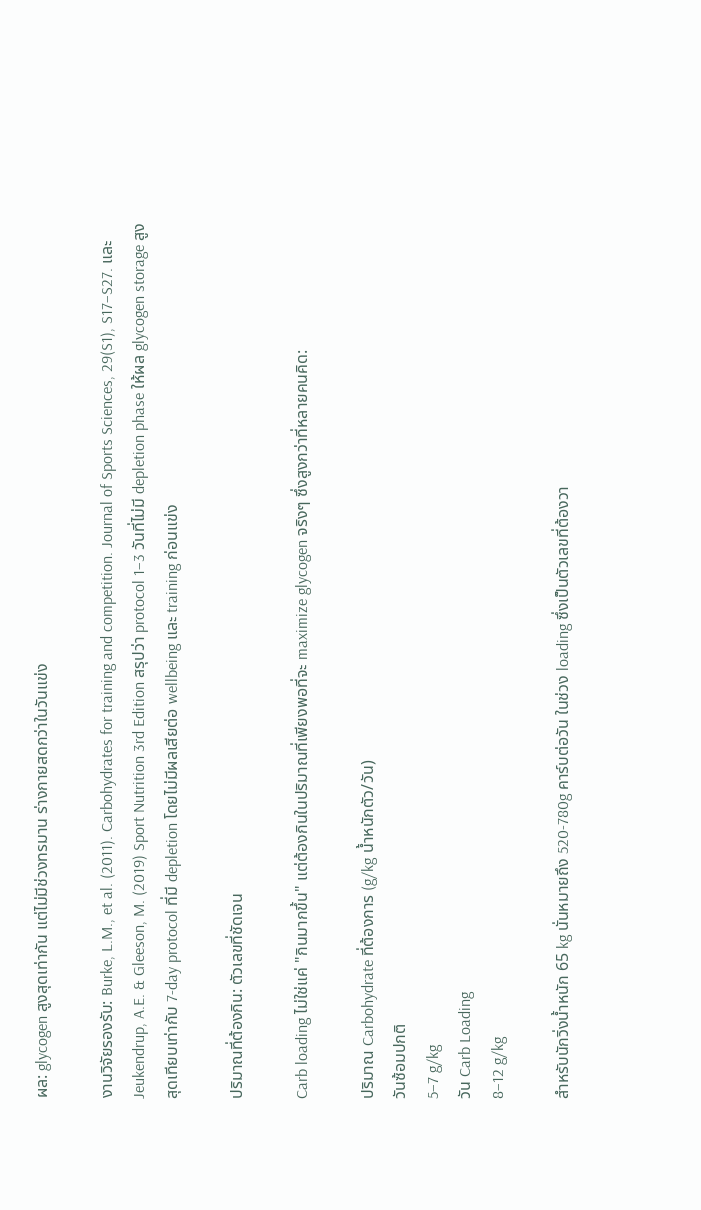ผล: glycogen สูงสุดเท่ากัน แต่ไม่มีช่วงทรมาน ร่างกายสดกว่าในวันแข่ง

งานวิจัยรองรับ: Burke, L.M., et al. (2011). Carbohydrates for training and competition. Journal of Sports Sciences, 29(S1), S17–S27. และ Jeukendrup, A.E. & Gleeson, M. (2019) Sport Nutrition 3rd Edition สรุปว่า protocol 1–3 วันที่ไม่มี depletion phase ให้ผล glycogen storage สูงสุดเทียบเท่ากับ 7-day protocol ที่มี depletion โดยไม่มีผลเสียต่อ wellbeing และ training ก่อนแข่ง

ปริมาณที่ต้องกิน: ตัวเลขที่ชัดเจน

Carb loading ไม่ใช่แค่ "กินมากขึ้น" แต่ต้องกินในปริมาณที่เพียงพอที่จะ maximize glycogen จริงๆ ซึ่งสูงกว่าที่หลายคนคิด:

ปริมาณ Carbohydrate ที่ต้องการ (g/kg น้ำหนักตัว/วัน)
วันซ้อมปกติ
5–7 g/kg
วัน Carb Loading
8–12 g/kg

สำหรับนักวิ่งน้ำหนัก 65 kg นั่นหมายถึง 520-780g คาร์บต่อวัน ในช่วง loading ซึ่งเป็นตัวเลขที่ต้องวา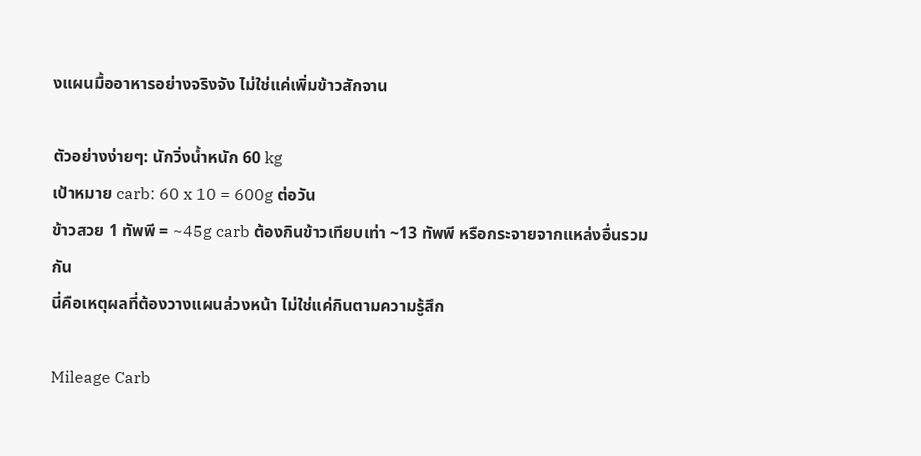งแผนมื้ออาหารอย่างจริงจัง ไม่ใช่แค่เพิ่มข้าวสักจาน

ตัวอย่างง่ายๆ: นักวิ่งน้ำหนัก 60 kg
เป้าหมาย carb: 60 x 10 = 600g ต่อวัน
ข้าวสวย 1 ทัพพี = ~45g carb ต้องกินข้าวเทียบเท่า ~13 ทัพพี หรือกระจายจากแหล่งอื่นรวมกัน
นี่คือเหตุผลที่ต้องวางแผนล่วงหน้า ไม่ใช่แค่กินตามความรู้สึก

Mileage Carb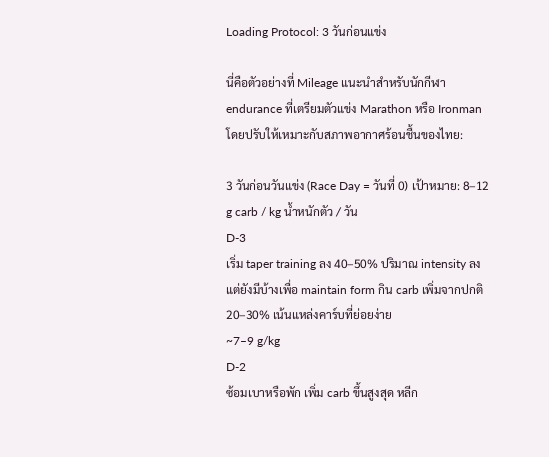Loading Protocol: 3 วันก่อนแข่ง

นี่คือตัวอย่างที่ Mileage แนะนำสำหรับนักกีฬา endurance ที่เตรียมตัวแข่ง Marathon หรือ Ironman โดยปรับให้เหมาะกับสภาพอากาศร้อนชื้นของไทย:

3 วันก่อนวันแข่ง (Race Day = วันที่ 0) เป้าหมาย: 8–12 g carb / kg น้ำหนักตัว / วัน
D-3
เริ่ม taper training ลง 40–50% ปริมาณ intensity ลง แต่ยังมีบ้างเพื่อ maintain form กิน carb เพิ่มจากปกติ 20–30% เน้นแหล่งคาร์บที่ย่อยง่าย
~7–9 g/kg
D-2
ซ้อมเบาหรือพัก เพิ่ม carb ขึ้นสูงสุด หลีก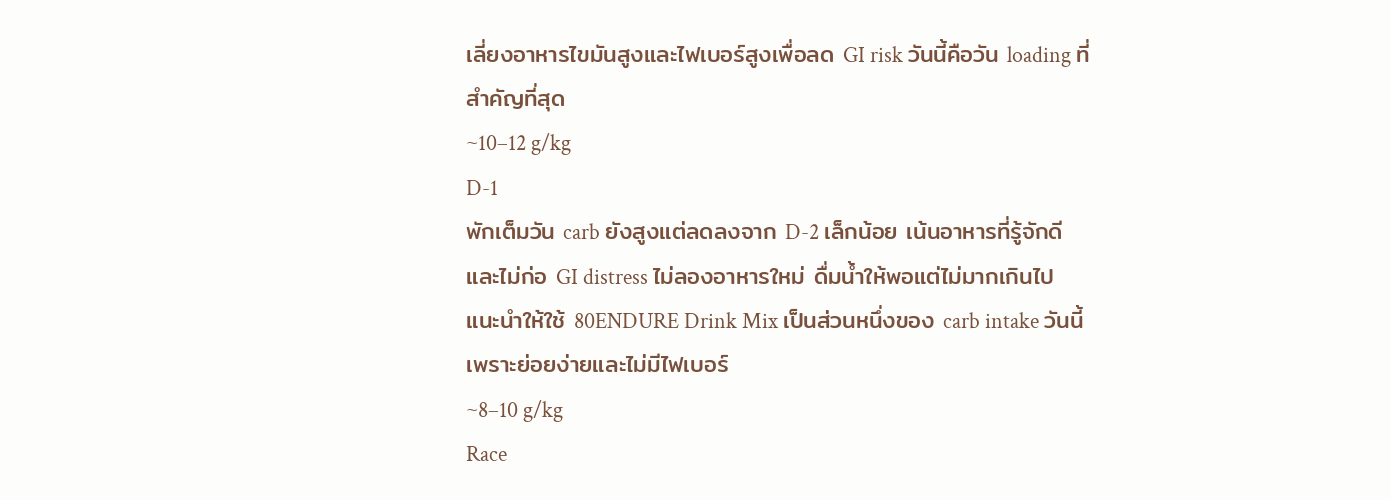เลี่ยงอาหารไขมันสูงและไฟเบอร์สูงเพื่อลด GI risk วันนี้คือวัน loading ที่สำคัญที่สุด
~10–12 g/kg
D-1
พักเต็มวัน carb ยังสูงแต่ลดลงจาก D-2 เล็กน้อย เน้นอาหารที่รู้จักดีและไม่ก่อ GI distress ไม่ลองอาหารใหม่ ดื่มน้ำให้พอแต่ไม่มากเกินไป แนะนำให้ใช้ 80ENDURE Drink Mix เป็นส่วนหนึ่งของ carb intake วันนี้ เพราะย่อยง่ายและไม่มีไฟเบอร์
~8–10 g/kg
Race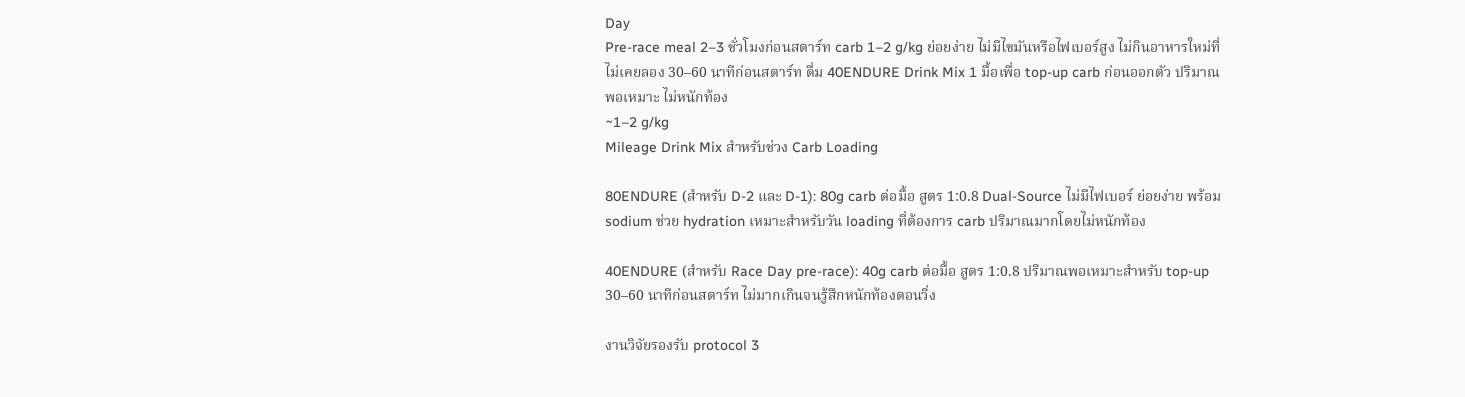Day
Pre-race meal 2–3 ชั่วโมงก่อนสตาร์ท carb 1–2 g/kg ย่อยง่าย ไม่มีไขมันหรือไฟเบอร์สูง ไม่กินอาหารใหม่ที่ไม่เคยลอง 30–60 นาทีก่อนสตาร์ท ดื่ม 40ENDURE Drink Mix 1 มื้อเพื่อ top-up carb ก่อนออกตัว ปริมาณพอเหมาะ ไม่หนักท้อง
~1–2 g/kg
Mileage Drink Mix สำหรับช่วง Carb Loading

80ENDURE (สำหรับ D-2 และ D-1): 80g carb ต่อมื้อ สูตร 1:0.8 Dual-Source ไม่มีไฟเบอร์ ย่อยง่าย พร้อม sodium ช่วย hydration เหมาะสำหรับวัน loading ที่ต้องการ carb ปริมาณมากโดยไม่หนักท้อง

40ENDURE (สำหรับ Race Day pre-race): 40g carb ต่อมื้อ สูตร 1:0.8 ปริมาณพอเหมาะสำหรับ top-up 30–60 นาทีก่อนสตาร์ท ไม่มากเกินจนรู้สึกหนักท้องตอนวิ่ง

งานวิจัยรองรับ protocol 3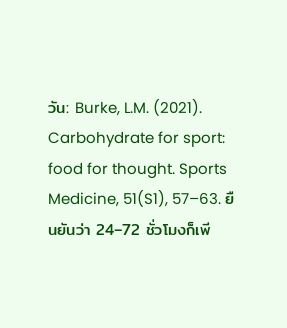วัน: Burke, L.M. (2021). Carbohydrate for sport: food for thought. Sports Medicine, 51(S1), 57–63. ยืนยันว่า 24–72 ชั่วโมงก็เพี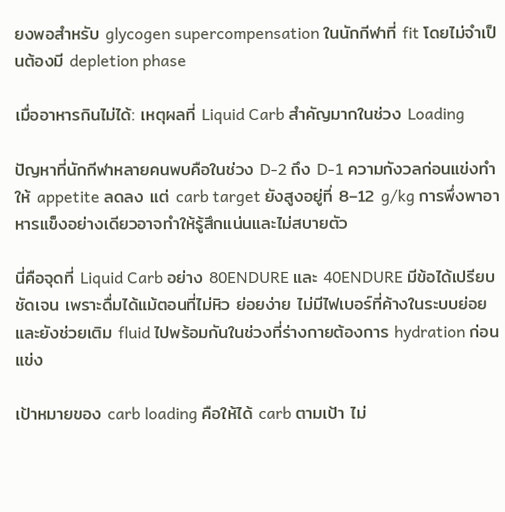ยงพอสำหรับ glycogen supercompensation ในนักกีฬาที่ fit โดยไม่จำเป็นต้องมี depletion phase

เมื่ออาหารกินไม่ได้: เหตุผลที่ Liquid Carb สำคัญมากในช่วง Loading

ปัญหาที่นักกีฬาหลายคนพบคือในช่วง D-2 ถึง D-1 ความกังวลก่อนแข่งทำให้ appetite ลดลง แต่ carb target ยังสูงอยู่ที่ 8–12 g/kg การพึ่งพาอาหารแข็งอย่างเดียวอาจทำให้รู้สึกแน่นและไม่สบายตัว

นี่คือจุดที่ Liquid Carb อย่าง 80ENDURE และ 40ENDURE มีข้อได้เปรียบชัดเจน เพราะดื่มได้แม้ตอนที่ไม่หิว ย่อยง่าย ไม่มีไฟเบอร์ที่ค้างในระบบย่อย และยังช่วยเติม fluid ไปพร้อมกันในช่วงที่ร่างกายต้องการ hydration ก่อนแข่ง

เป้าหมายของ carb loading คือให้ได้ carb ตามเป้า ไม่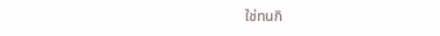ใช่ทนกิ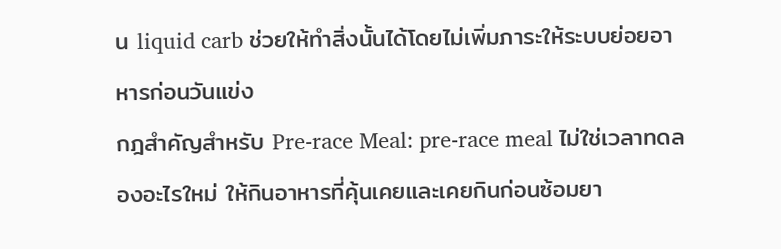น liquid carb ช่วยให้ทำสิ่งนั้นได้โดยไม่เพิ่มภาระให้ระบบย่อยอาหารก่อนวันแข่ง
กฎสำคัญสำหรับ Pre-race Meal: pre-race meal ไม่ใช่เวลาทดลองอะไรใหม่ ให้กินอาหารที่คุ้นเคยและเคยกินก่อนซ้อมยา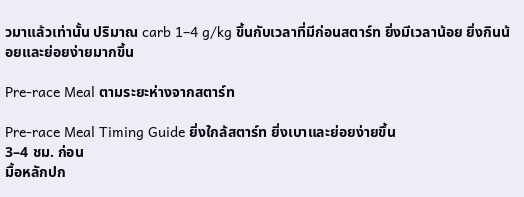วมาแล้วเท่านั้น ปริมาณ carb 1–4 g/kg ขึ้นกับเวลาที่มีก่อนสตาร์ท ยิ่งมีเวลาน้อย ยิ่งกินน้อยและย่อยง่ายมากขึ้น

Pre-race Meal ตามระยะห่างจากสตาร์ท

Pre-race Meal Timing Guide ยิ่งใกล้สตาร์ท ยิ่งเบาและย่อยง่ายขึ้น
3–4 ชม. ก่อน
มื้อหลักปก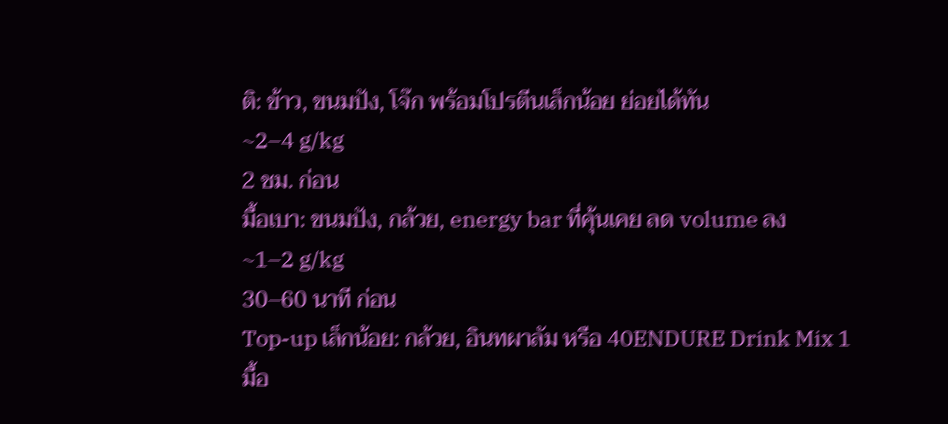ติ: ข้าว, ขนมปัง, โจ๊ก พร้อมโปรตีนเล็กน้อย ย่อยได้ทัน
~2–4 g/kg
2 ชม. ก่อน
มื้อเบา: ขนมปัง, กล้วย, energy bar ที่คุ้นเคย ลด volume ลง
~1–2 g/kg
30–60 นาที ก่อน
Top-up เล็กน้อย: กล้วย, อินทผาลัม หรือ 40ENDURE Drink Mix 1 มื้อ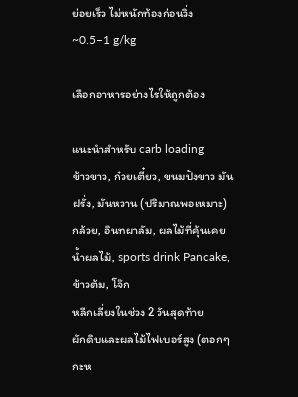ย่อยเร็ว ไม่หนักท้องก่อนวิ่ง
~0.5–1 g/kg

เลือกอาหารอย่างไรให้ถูกต้อง

แนะนำสำหรับ carb loading
ข้าวขาว, ก๋วยเตี๋ยว, ขนมปังขาว มันฝรั่ง, มันหวาน (ปริมาณพอเหมาะ) กล้วย, อินทผาลัม, ผลไม้ที่คุ้นเคย น้ำผลไม้, sports drink Pancake, ข้าวต้ม, โจ๊ก
หลีกเลี่ยงในช่วง 2 วันสุดท้าย
ผักดิบและผลไม้ไฟเบอร์สูง (ตอกๆ กะห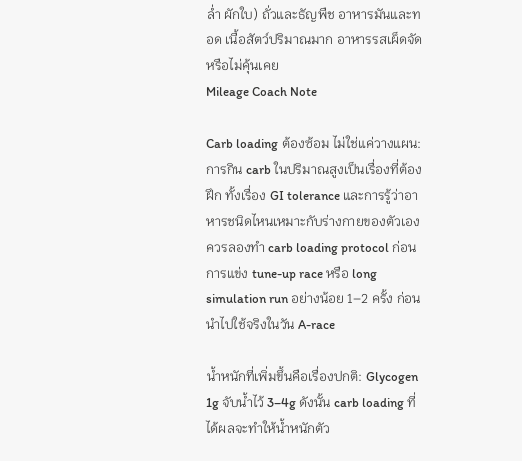ล่ำ ผักใบ) ถั่วและธัญพืช อาหารมันและทอด เนื้อสัตว์ปริมาณมาก อาหารรสเผ็ดจัดหรือไม่คุ้นเคย
Mileage Coach Note

Carb loading ต้องซ้อม ไม่ใช่แค่วางแผน: การกิน carb ในปริมาณสูงเป็นเรื่องที่ต้องฝึก ทั้งเรื่อง GI tolerance และการรู้ว่าอาหารชนิดไหนเหมาะกับร่างกายของตัวเอง ควรลองทำ carb loading protocol ก่อนการแข่ง tune-up race หรือ long simulation run อย่างน้อย 1–2 ครั้ง ก่อนนำไปใช้จริงในวัน A-race

น้ำหนักที่เพิ่มขึ้นคือเรื่องปกติ: Glycogen 1g จับน้ำไว้ 3–4g ดังนั้น carb loading ที่ได้ผลจะทำให้น้ำหนักตัว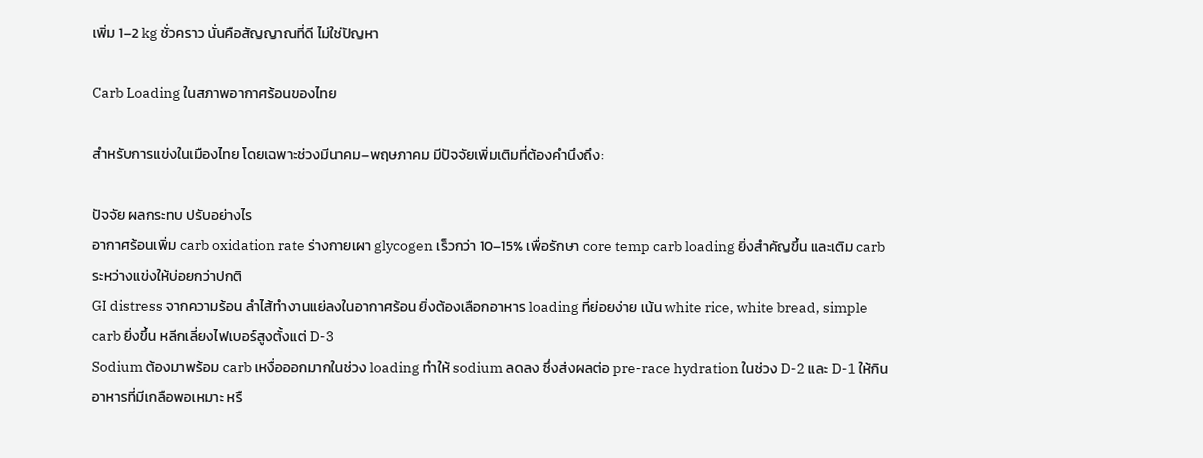เพิ่ม 1–2 kg ชั่วคราว นั่นคือสัญญาณที่ดี ไม่ใช่ปัญหา

Carb Loading ในสภาพอากาศร้อนของไทย

สำหรับการแข่งในเมืองไทย โดยเฉพาะช่วงมีนาคม–พฤษภาคม มีปัจจัยเพิ่มเติมที่ต้องคำนึงถึง:

ปัจจัย ผลกระทบ ปรับอย่างไร
อากาศร้อนเพิ่ม carb oxidation rate ร่างกายเผา glycogen เร็วกว่า 10–15% เพื่อรักษา core temp carb loading ยิ่งสำคัญขึ้น และเติม carb ระหว่างแข่งให้บ่อยกว่าปกติ
GI distress จากความร้อน ลำไส้ทำงานแย่ลงในอากาศร้อน ยิ่งต้องเลือกอาหาร loading ที่ย่อยง่าย เน้น white rice, white bread, simple carb ยิ่งขึ้น หลีกเลี่ยงไฟเบอร์สูงตั้งแต่ D-3
Sodium ต้องมาพร้อม carb เหงื่อออกมากในช่วง loading ทำให้ sodium ลดลง ซึ่งส่งผลต่อ pre-race hydration ในช่วง D-2 และ D-1 ให้กินอาหารที่มีเกลือพอเหมาะ หรื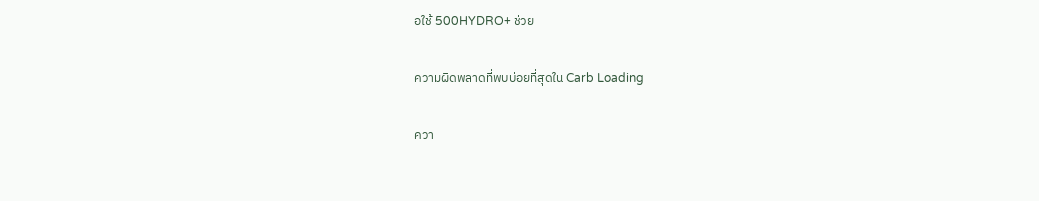อใช้ 500HYDRO+ ช่วย

ความผิดพลาดที่พบบ่อยที่สุดใน Carb Loading

ควา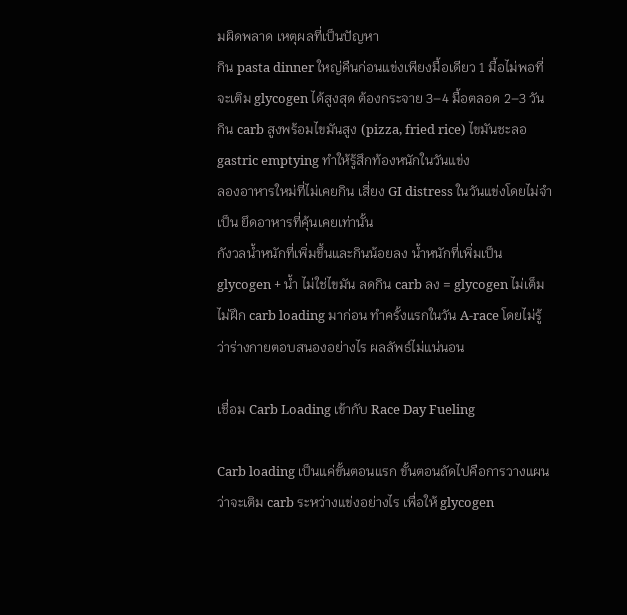มผิดพลาด เหตุผลที่เป็นปัญหา
กิน pasta dinner ใหญ่คืนก่อนแข่งเพียงมื้อเดียว 1 มื้อไม่พอที่จะเติม glycogen ได้สูงสุด ต้องกระจาย 3–4 มื้อตลอด 2–3 วัน
กิน carb สูงพร้อมไขมันสูง (pizza, fried rice) ไขมันชะลอ gastric emptying ทำให้รู้สึกท้องหนักในวันแข่ง
ลองอาหารใหม่ที่ไม่เคยกิน เสี่ยง GI distress ในวันแข่งโดยไม่จำเป็น ยึดอาหารที่คุ้นเคยเท่านั้น
กังวลน้ำหนักที่เพิ่มขึ้นและกินน้อยลง น้ำหนักที่เพิ่มเป็น glycogen + น้ำ ไม่ใช่ไขมัน ลดกิน carb ลง = glycogen ไม่เต็ม
ไม่ฝึก carb loading มาก่อน ทำครั้งแรกในวัน A-race โดยไม่รู้ว่าร่างกายตอบสนองอย่างไร ผลลัพธ์ไม่แน่นอน

เชื่อม Carb Loading เข้ากับ Race Day Fueling

Carb loading เป็นแค่ขั้นตอนแรก ขั้นตอนถัดไปคือการวางแผนว่าจะเติม carb ระหว่างแข่งอย่างไร เพื่อให้ glycogen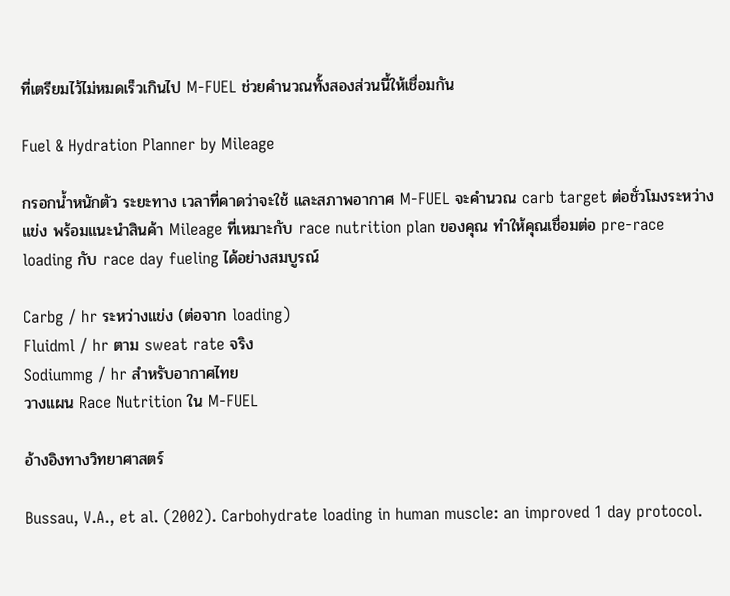ที่เตรียมไว้ไม่หมดเร็วเกินไป M-FUEL ช่วยคำนวณทั้งสองส่วนนี้ให้เชื่อมกัน

Fuel & Hydration Planner by Mileage

กรอกน้ำหนักตัว ระยะทาง เวลาที่คาดว่าจะใช้ และสภาพอากาศ M-FUEL จะคำนวณ carb target ต่อชั่วโมงระหว่างแข่ง พร้อมแนะนำสินค้า Mileage ที่เหมาะกับ race nutrition plan ของคุณ ทำให้คุณเชื่อมต่อ pre-race loading กับ race day fueling ได้อย่างสมบูรณ์

Carbg / hr ระหว่างแข่ง (ต่อจาก loading)
Fluidml / hr ตาม sweat rate จริง
Sodiummg / hr สำหรับอากาศไทย
วางแผน Race Nutrition ใน M-FUEL

อ้างอิงทางวิทยาศาสตร์

Bussau, V.A., et al. (2002). Carbohydrate loading in human muscle: an improved 1 day protocol.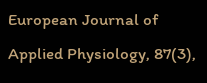European Journal of Applied Physiology, 87(3),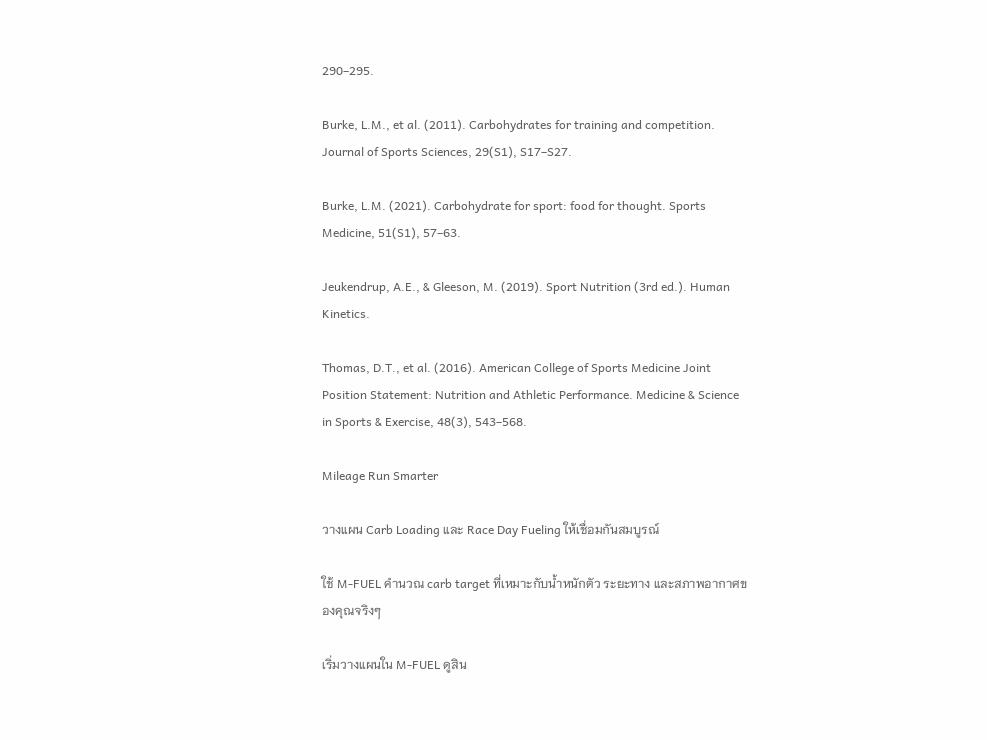290–295.

Burke, L.M., et al. (2011). Carbohydrates for training and competition. Journal of Sports Sciences, 29(S1), S17–S27.

Burke, L.M. (2021). Carbohydrate for sport: food for thought. Sports Medicine, 51(S1), 57–63.

Jeukendrup, A.E., & Gleeson, M. (2019). Sport Nutrition (3rd ed.). Human Kinetics.

Thomas, D.T., et al. (2016). American College of Sports Medicine Joint Position Statement: Nutrition and Athletic Performance. Medicine & Science in Sports & Exercise, 48(3), 543–568.

Mileage Run Smarter

วางแผน Carb Loading และ Race Day Fueling ให้เชื่อมกันสมบูรณ์

ใช้ M-FUEL คำนวณ carb target ที่เหมาะกับน้ำหนักตัว ระยะทาง และสภาพอากาศของคุณจริงๆ

เริ่มวางแผนใน M-FUEL ดูสิน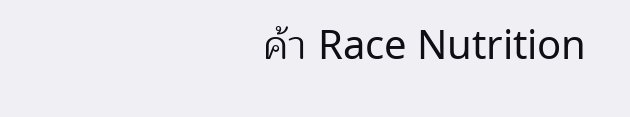ค้า Race Nutrition